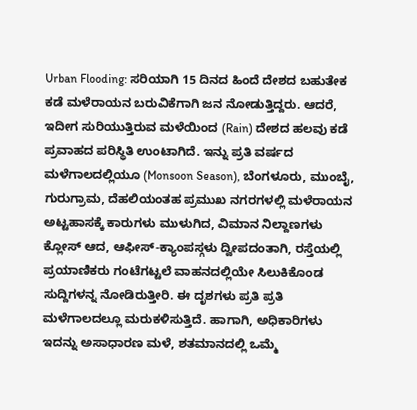Urban Flooding: ಸರಿಯಾಗಿ 15 ದಿನದ ಹಿಂದೆ ದೇಶದ ಬಹುತೇಕ ಕಡೆ ಮಳೆರಾಯನ ಬರುವಿಕೆಗಾಗಿ ಜನ ನೋಡುತ್ತಿದ್ದರು. ಆದರೆ, ಇದೀಗ ಸುರಿಯುತ್ತಿರುವ ಮಳೆಯಿಂದ (Rain) ದೇಶದ ಹಲವು ಕಡೆ ಪ್ರವಾಹದ ಪರಿಸ್ಥಿತಿ ಉಂಟಾಗಿದೆ. ಇನ್ನು ಪ್ರತಿ ವರ್ಷದ ಮಳೆಗಾಲದಲ್ಲಿಯೂ (Monsoon Season), ಬೆಂಗಳೂರು, ಮುಂಬೈ, ಗುರುಗ್ರಾಮ, ದೆಹಲಿಯಂತಹ ಪ್ರಮುಖ ನಗರಗಳಲ್ಲಿ ಮಳೆರಾಯನ ಅಟ್ಟಹಾಸಕ್ಕೆ ಕಾರುಗಳು ಮುಳುಗಿದ, ವಿಮಾನ ನಿಲ್ದಾಣಗಳು ಕ್ಲೋಸ್ ಆದ, ಆಫೀಸ್-ಕ್ಯಾಂಪಸ್ಗಳು ದ್ವೀಪದಂತಾಗಿ, ರಸ್ತೆಯಲ್ಲಿ ಪ್ರಯಾಣಿಕರು ಗಂಟೆಗಟ್ಟಲೆ ವಾಹನದಲ್ಲಿಯೇ ಸಿಲುಕಿಕೊಂಡ ಸುದ್ದಿಗಳನ್ನ ನೋಡಿರುತ್ತೀರಿ. ಈ ದೃಶಗಳು ಪ್ರತಿ ಪ್ರತಿ ಮಳೆಗಾಲದಲ್ಲೂ ಮರುಕಳಿಸುತ್ತಿದೆ. ಹಾಗಾಗಿ, ಅಧಿಕಾರಿಗಳು ಇದನ್ನು ಅಸಾಧಾರಣ ಮಳೆ, ಶತಮಾನದಲ್ಲಿ ಒಮ್ಮೆ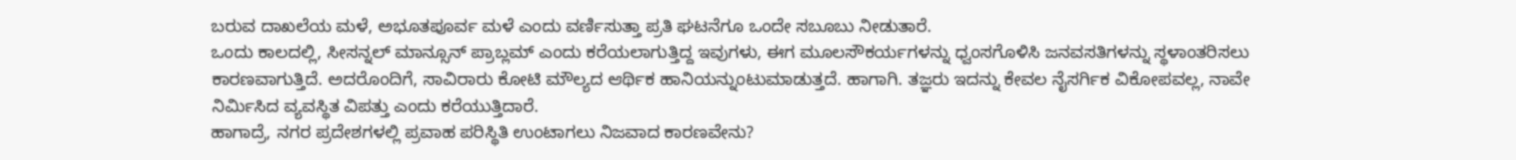ಬರುವ ದಾಖಲೆಯ ಮಳೆ, ಅಭೂತಪೂರ್ವ ಮಳೆ ಎಂದು ವರ್ಣಿಸುತ್ತಾ ಪ್ರತಿ ಘಟನೆಗೂ ಒಂದೇ ಸಬೂಬು ನೀಡುತಾರೆ.
ಒಂದು ಕಾಲದಲ್ಲಿ, ಸೀಸನ್ನಲ್ ಮಾನ್ಸೂನ್ ಪ್ರಾಬ್ಲಮ್ ಎಂದು ಕರೆಯಲಾಗುತ್ತಿದ್ದ ಇವುಗಳು, ಈಗ ಮೂಲಸೌಕರ್ಯಗಳನ್ನು ಧ್ವಂಸಗೊಳಿಸಿ ಜನವಸತಿಗಳನ್ನು ಸ್ಥಳಾಂತರಿಸಲು ಕಾರಣವಾಗುತ್ತಿದೆ. ಅದರೊಂದಿಗೆ, ಸಾವಿರಾರು ಕೋಟಿ ಮೌಲ್ಯದ ಆರ್ಥಿಕ ಹಾನಿಯನ್ನುಂಟುಮಾಡುತ್ತದೆ. ಹಾಗಾಗಿ. ತಜ್ಞರು ಇದನ್ನು ಕೇವಲ ನೈಸರ್ಗಿಕ ವಿಕೋಪವಲ್ಲ, ನಾವೇ ನಿರ್ಮಿಸಿದ ವ್ಯವಸ್ಥಿತ ವಿಪತ್ತು ಎಂದು ಕರೆಯುತ್ತಿದಾರೆ.
ಹಾಗಾದ್ರೆ, ನಗರ ಪ್ರದೇಶಗಳಲ್ಲಿ ಪ್ರವಾಹ ಪರಿಸ್ಥಿತಿ ಉಂಟಾಗಲು ನಿಜವಾದ ಕಾರಣವೇನು?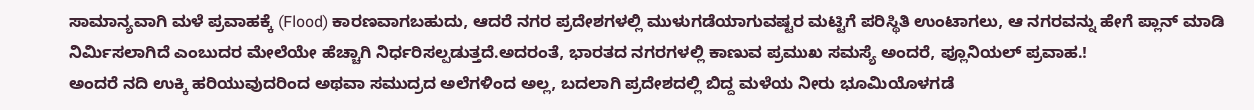ಸಾಮಾನ್ಯವಾಗಿ ಮಳೆ ಪ್ರವಾಹಕ್ಕೆ (Flood) ಕಾರಣವಾಗಬಹುದು, ಆದರೆ ನಗರ ಪ್ರದೇಶಗಳಲ್ಲಿ ಮುಳುಗಡೆಯಾಗುವಷ್ಟರ ಮಟ್ಟಿಗೆ ಪರಿಸ್ಥಿತಿ ಉಂಟಾಗಲು, ಆ ನಗರವನ್ನು ಹೇಗೆ ಪ್ಲಾನ್ ಮಾಡಿ ನಿರ್ಮಿಸಲಾಗಿದೆ ಎಂಬುದರ ಮೇಲೆಯೇ ಹೆಚ್ಚಾಗಿ ನಿರ್ಧರಿಸಲ್ಪಡುತ್ತದೆ.ಅದರಂತೆ, ಭಾರತದ ನಗರಗಳಲ್ಲಿ ಕಾಣುವ ಪ್ರಮುಖ ಸಮಸ್ಯೆ ಅಂದರೆ, ಪ್ಲೂನಿಯಲ್ ಪ್ರವಾಹ.!
ಅಂದರೆ ನದಿ ಉಕ್ಕಿ ಹರಿಯುವುದರಿಂದ ಅಥವಾ ಸಮುದ್ರದ ಅಲೆಗಳಿಂದ ಅಲ್ಲ, ಬದಲಾಗಿ ಪ್ರದೇಶದಲ್ಲಿ ಬಿದ್ದ ಮಳೆಯ ನೀರು ಭೂಮಿಯೊಳಗಡೆ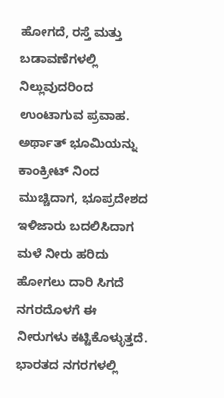ಹೋಗದೆ, ರಸ್ತೆ ಮತ್ತು ಬಡಾವಣೆಗಳಲ್ಲಿ ನಿಲ್ಲುವುದರಿಂದ ಉಂಟಾಗುವ ಪ್ರವಾಹ. ಅರ್ಥಾತ್ ಭೂಮಿಯನ್ನು ಕಾಂಕ್ರೀಟ್ ನಿಂದ ಮುಚ್ಚಿದಾಗ, ಭೂಪ್ರದೇಶದ ಇಳಿಜಾರು ಬದಲಿಸಿದಾಗ ಮಳೆ ನೀರು ಹರಿದು ಹೋಗಲು ದಾರಿ ಸಿಗದೆ ನಗರದೊಳಗೆ ಈ ನೀರುಗಳು ಕಟ್ಟಿಕೊಳ್ಳುತ್ತದೆ.
ಭಾರತದ ನಗರಗಳಲ್ಲಿ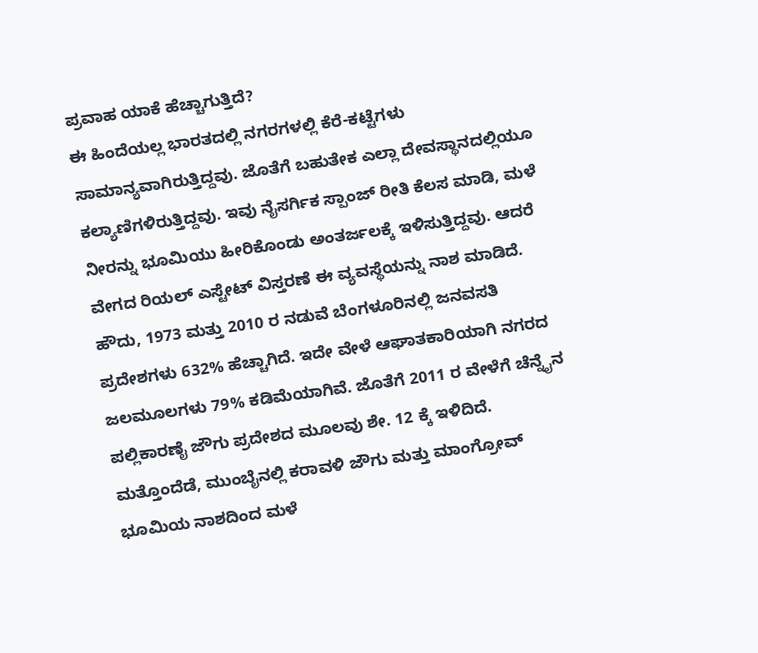ಪ್ರವಾಹ ಯಾಕೆ ಹೆಚ್ಚಾಗುತ್ತಿದೆ?
ಈ ಹಿಂದೆಯಲ್ಲ ಭಾರತದಲ್ಲಿ ನಗರಗಳಲ್ಲಿ ಕೆರೆ-ಕಟ್ಟೆಗಳು ಸಾಮಾನ್ಯವಾಗಿರುತ್ತಿದ್ದವು. ಜೊತೆಗೆ ಬಹುತೇಕ ಎಲ್ಲಾ ದೇವಸ್ಥಾನದಲ್ಲಿಯೂ ಕಲ್ಯಾಣಿಗಳಿರುತ್ತಿದ್ದವು. ಇವು ನೈಸರ್ಗಿಕ ಸ್ಪಾಂಜ್ ರೀತಿ ಕೆಲಸ ಮಾಡಿ, ಮಳೆ ನೀರನ್ನು ಭೂಮಿಯು ಹೀರಿಕೊಂಡು ಅಂತರ್ಜಲಕ್ಕೆ ಇಳಿಸುತ್ತಿದ್ದವು. ಆದರೆ ವೇಗದ ರಿಯಲ್ ಎಸ್ಟೇಟ್ ವಿಸ್ತರಣೆ ಈ ವ್ಯವಸ್ಥೆಯನ್ನು ನಾಶ ಮಾಡಿದೆ.
ಹೌದು, 1973 ಮತ್ತು 2010 ರ ನಡುವೆ ಬೆಂಗಳೂರಿನಲ್ಲಿ ಜನವಸತಿ ಪ್ರದೇಶಗಳು 632% ಹೆಚ್ಚಾಗಿದೆ. ಇದೇ ವೇಳೆ ಆಘಾತಕಾರಿಯಾಗಿ ನಗರದ ಜಲಮೂಲಗಳು 79% ಕಡಿಮೆಯಾಗಿವೆ. ಜೊತೆಗೆ 2011 ರ ವೇಳೆಗೆ ಚೆನ್ನೈನ ಪಲ್ಲಿಕಾರಣೈ ಜೌಗು ಪ್ರದೇಶದ ಮೂಲವು ಶೇ. 12 ಕ್ಕೆ ಇಳಿದಿದೆ. ಮತ್ತೊಂದೆಡೆ, ಮುಂಬೈನಲ್ಲಿ ಕರಾವಳಿ ಜೌಗು ಮತ್ತು ಮಾಂಗ್ರೋವ್ ಭೂಮಿಯ ನಾಶದಿಂದ ಮಳೆ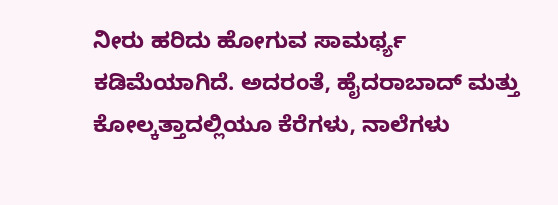ನೀರು ಹರಿದು ಹೋಗುವ ಸಾಮರ್ಥ್ಯ ಕಡಿಮೆಯಾಗಿದೆ. ಅದರಂತೆ, ಹೈದರಾಬಾದ್ ಮತ್ತು ಕೋಲ್ಕತ್ತಾದಲ್ಲಿಯೂ ಕೆರೆಗಳು, ನಾಲೆಗಳು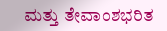ಮತ್ತು ತೇವಾಂಶಭರಿತ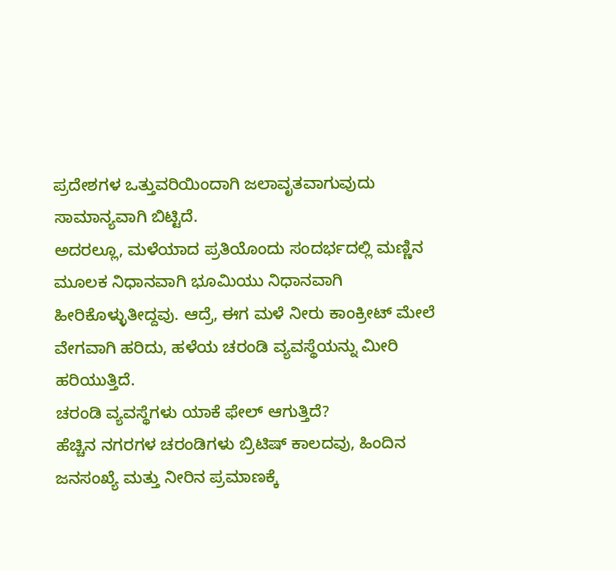ಪ್ರದೇಶಗಳ ಒತ್ತುವರಿಯಿಂದಾಗಿ ಜಲಾವೃತವಾಗುವುದು ಸಾಮಾನ್ಯವಾಗಿ ಬಿಟ್ಟಿದೆ.
ಅದರಲ್ಲೂ, ಮಳೆಯಾದ ಪ್ರತಿಯೊಂದು ಸಂದರ್ಭದಲ್ಲಿ ಮಣ್ಣಿನ ಮೂಲಕ ನಿಧಾನವಾಗಿ ಭೂಮಿಯು ನಿಧಾನವಾಗಿ ಹೀರಿಕೊಳ್ಳುತೀದ್ದವು. ಆದ್ರೆ, ಈಗ ಮಳೆ ನೀರು ಕಾಂಕ್ರೀಟ್ ಮೇಲೆ ವೇಗವಾಗಿ ಹರಿದು, ಹಳೆಯ ಚರಂಡಿ ವ್ಯವಸ್ಥೆಯನ್ನು ಮೀರಿ ಹರಿಯುತ್ತಿದೆ.
ಚರಂಡಿ ವ್ಯವಸ್ಥೆಗಳು ಯಾಕೆ ಫೇಲ್ ಆಗುತ್ತಿದೆ?
ಹೆಚ್ಚಿನ ನಗರಗಳ ಚರಂಡಿಗಳು ಬ್ರಿಟಿಷ್ ಕಾಲದವು, ಹಿಂದಿನ ಜನಸಂಖ್ಯೆ ಮತ್ತು ನೀರಿನ ಪ್ರಮಾಣಕ್ಕೆ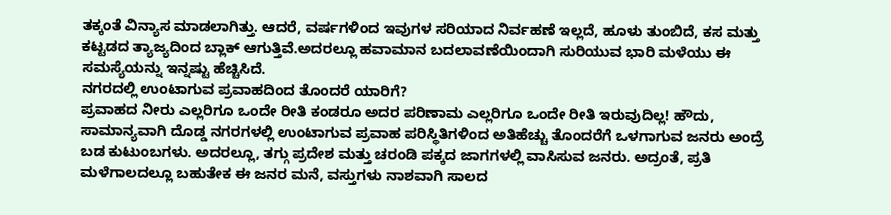ತಕ್ಕಂತೆ ವಿನ್ಯಾಸ ಮಾಡಲಾಗಿತ್ತು. ಆದರೆ, ವರ್ಷಗಳಿಂದ ಇವುಗಳ ಸರಿಯಾದ ನಿರ್ವಹಣೆ ಇಲ್ಲದೆ, ಹೂಳು ತುಂಬಿದೆ, ಕಸ ಮತ್ತು ಕಟ್ಟಡದ ತ್ಯಾಜ್ಯದಿಂದ ಬ್ಲಾಕ್ ಆಗುತ್ತಿವೆ.ಅದರಲ್ಲೂ ಹವಾಮಾನ ಬದಲಾವಣೆಯಿಂದಾಗಿ ಸುರಿಯುವ ಭಾರಿ ಮಳೆಯು ಈ ಸಮಸ್ಯೆಯನ್ನು ಇನ್ನಷ್ಟು ಹೆಚ್ಚಿಸಿದೆ.
ನಗರದಲ್ಲಿ ಉಂಟಾಗುವ ಪ್ರವಾಹದಿಂದ ತೊಂದರೆ ಯಾರಿಗೆ?
ಪ್ರವಾಹದ ನೀರು ಎಲ್ಲರಿಗೂ ಒಂದೇ ರೀತಿ ಕಂಡರೂ ಅದರ ಪರಿಣಾಮ ಎಲ್ಲರಿಗೂ ಒಂದೇ ರೀತಿ ಇರುವುದಿಲ್ಲ! ಹೌದು, ಸಾಮಾನ್ಯವಾಗಿ ದೊಡ್ಡ ನಗರಗಳಲ್ಲಿ ಉಂಟಾಗುವ ಪ್ರವಾಹ ಪರಿಸ್ಥಿತಿಗಳಿಂದ ಅತಿಹೆಚ್ಚು ತೊಂದರೆಗೆ ಒಳಗಾಗುವ ಜನರು ಅಂದ್ರೆ ಬಡ ಕುಟುಂಬಗಳು. ಅದರಲ್ಲೂ, ತಗ್ಗು ಪ್ರದೇಶ ಮತ್ತು ಚರಂಡಿ ಪಕ್ಕದ ಜಾಗಗಳಲ್ಲಿ ವಾಸಿಸುವ ಜನರು. ಅದ್ರಂತೆ, ಪ್ರತಿ ಮಳೆಗಾಲದಲ್ಲೂ ಬಹುತೇಕ ಈ ಜನರ ಮನೆ, ವಸ್ತುಗಳು ನಾಶವಾಗಿ ಸಾಲದ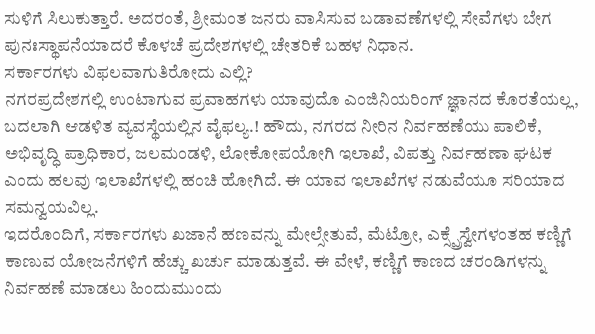ಸುಳಿಗೆ ಸಿಲುಕುತ್ತಾರೆ. ಅದರಂತೆ, ಶ್ರೀಮಂತ ಜನರು ವಾಸಿಸುವ ಬಡಾವಣೆಗಳಲ್ಲಿ ಸೇವೆಗಳು ಬೇಗ ಪುನಃಸ್ಥಾಪನೆಯಾದರೆ ಕೊಳಚೆ ಪ್ರದೇಶಗಳಲ್ಲಿ ಚೇತರಿಕೆ ಬಹಳ ನಿಧಾನ.
ಸರ್ಕಾರಗಳು ವಿಫಲವಾಗುತಿರೋದು ಎಲ್ಲಿ?
ನಗರಪ್ರದೇಶಗಲ್ಲಿ ಉಂಟಾಗುವ ಪ್ರವಾಹಗಳು ಯಾವುದೊ ಎಂಜಿನಿಯರಿಂಗ್ ಜ್ಞಾನದ ಕೊರತೆಯಲ್ಲ, ಬದಲಾಗಿ ಆಡಳಿತ ವ್ಯವಸ್ಥೆಯಲ್ಲಿನ ವೈಫಲ್ಯ.! ಹೌದು, ನಗರದ ನೀರಿನ ನಿರ್ವಹಣೆಯು ಪಾಲಿಕೆ, ಅಭಿವೃದ್ಧಿ ಪ್ರಾಧಿಕಾರ, ಜಲಮಂಡಳಿ, ಲೋಕೋಪಯೋಗಿ ಇಲಾಖೆ, ವಿಪತ್ತು ನಿರ್ವಹಣಾ ಘಟಕ ಎಂದು ಹಲವು ಇಲಾಖೆಗಳಲ್ಲಿ ಹಂಚಿ ಹೋಗಿದೆ. ಈ ಯಾವ ಇಲಾಖೆಗಳ ನಡುವೆಯೂ ಸರಿಯಾದ ಸಮನ್ವಯವಿಲ್ಲ.
ಇದರೊಂದಿಗೆ, ಸರ್ಕಾರಗಳು ಖಜಾನೆ ಹಣವನ್ನು ಮೇಲ್ಸೇತುವೆ, ಮೆಟ್ರೋ, ಎಕ್ಸ್ಪ್ರೆಸ್ವೇಗಳಂತಹ ಕಣ್ಣಿಗೆ ಕಾಣುವ ಯೋಜನೆಗಳಿಗೆ ಹೆಚ್ಚು ಖರ್ಚು ಮಾಡುತ್ತವೆ. ಈ ವೇಳೆ, ಕಣ್ಣಿಗೆ ಕಾಣದ ಚರಂಡಿಗಳನ್ನು ನಿರ್ವಹಣೆ ಮಾಡಲು ಹಿಂದುಮುಂದು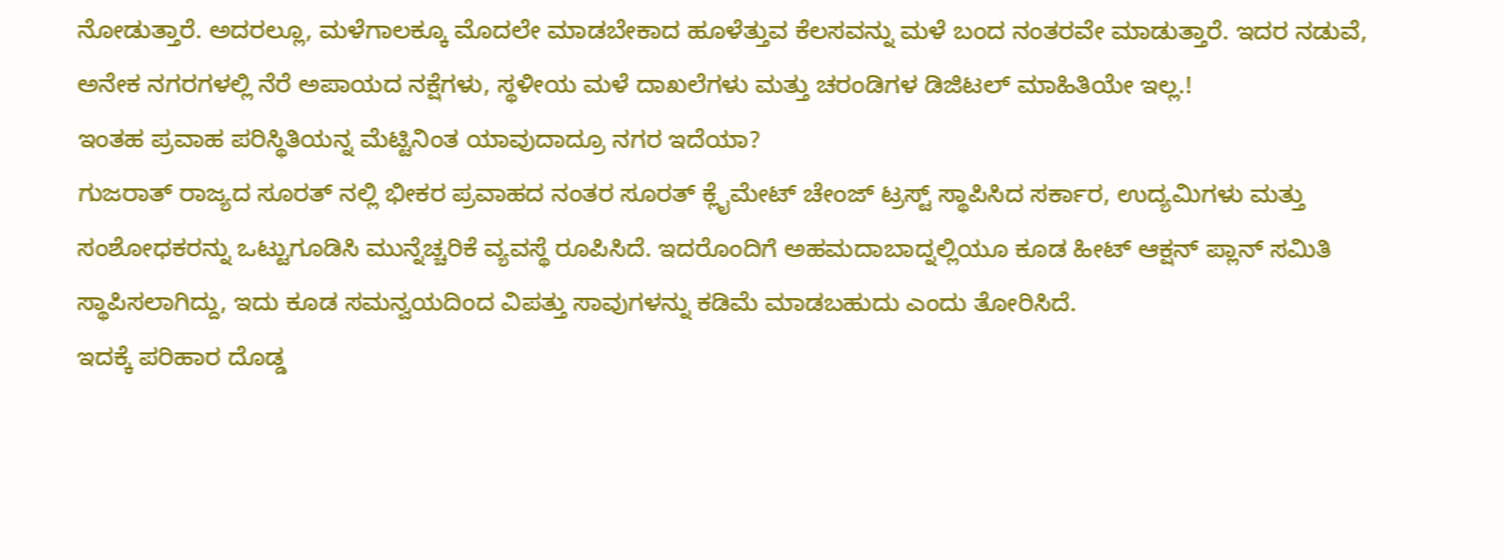ನೋಡುತ್ತಾರೆ. ಅದರಲ್ಲೂ, ಮಳೆಗಾಲಕ್ಕೂ ಮೊದಲೇ ಮಾಡಬೇಕಾದ ಹೂಳೆತ್ತುವ ಕೆಲಸವನ್ನು ಮಳೆ ಬಂದ ನಂತರವೇ ಮಾಡುತ್ತಾರೆ. ಇದರ ನಡುವೆ, ಅನೇಕ ನಗರಗಳಲ್ಲಿ ನೆರೆ ಅಪಾಯದ ನಕ್ಷೆಗಳು, ಸ್ಥಳೀಯ ಮಳೆ ದಾಖಲೆಗಳು ಮತ್ತು ಚರಂಡಿಗಳ ಡಿಜಿಟಲ್ ಮಾಹಿತಿಯೇ ಇಲ್ಲ.!
ಇಂತಹ ಪ್ರವಾಹ ಪರಿಸ್ಥಿತಿಯನ್ನ ಮೆಟ್ಟಿನಿಂತ ಯಾವುದಾದ್ರೂ ನಗರ ಇದೆಯಾ?
ಗುಜರಾತ್ ರಾಜ್ಯದ ಸೂರತ್ ನಲ್ಲಿ ಭೀಕರ ಪ್ರವಾಹದ ನಂತರ ಸೂರತ್ ಕ್ಲೈಮೇಟ್ ಚೇಂಜ್ ಟ್ರಸ್ಟ್ ಸ್ಥಾಪಿಸಿದ ಸರ್ಕಾರ, ಉದ್ಯಮಿಗಳು ಮತ್ತು ಸಂಶೋಧಕರನ್ನು ಒಟ್ಟುಗೂಡಿಸಿ ಮುನ್ನೆಚ್ಚರಿಕೆ ವ್ಯವಸ್ಥೆ ರೂಪಿಸಿದೆ. ಇದರೊಂದಿಗೆ ಅಹಮದಾಬಾದ್ನಲ್ಲಿಯೂ ಕೂಡ ಹೀಟ್ ಆಕ್ಷನ್ ಪ್ಲಾನ್ ಸಮಿತಿ ಸ್ಥಾಪಿಸಲಾಗಿದ್ದು, ಇದು ಕೂಡ ಸಮನ್ವಯದಿಂದ ವಿಪತ್ತು ಸಾವುಗಳನ್ನು ಕಡಿಮೆ ಮಾಡಬಹುದು ಎಂದು ತೋರಿಸಿದೆ.
ಇದಕ್ಕೆ ಪರಿಹಾರ ದೊಡ್ಡ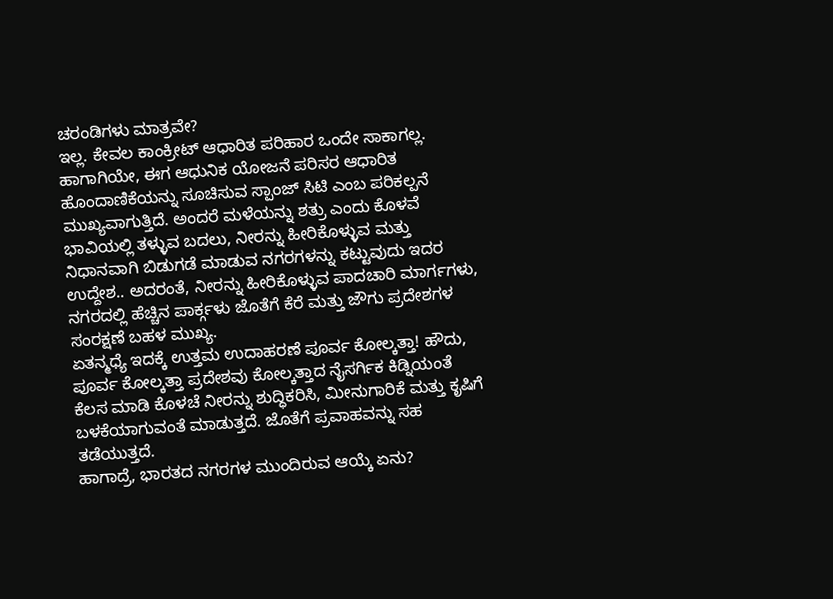ಚರಂಡಿಗಳು ಮಾತ್ರವೇ?
ಇಲ್ಲ. ಕೇವಲ ಕಾಂಕ್ರೀಟ್ ಆಧಾರಿತ ಪರಿಹಾರ ಒಂದೇ ಸಾಕಾಗಲ್ಲ. ಹಾಗಾಗಿಯೇ, ಈಗ ಆಧುನಿಕ ಯೋಜನೆ ಪರಿಸರ ಆಧಾರಿತ ಹೊಂದಾಣಿಕೆಯನ್ನು ಸೂಚಿಸುವ ಸ್ಪಾಂಜ್ ಸಿಟಿ ಎಂಬ ಪರಿಕಲ್ಪನೆ ಮುಖ್ಯವಾಗುತ್ತಿದೆ. ಅಂದರೆ ಮಳೆಯನ್ನು ಶತ್ರು ಎಂದು ಕೊಳವೆ ಭಾವಿಯಲ್ಲಿ ತಳ್ಳುವ ಬದಲು, ನೀರನ್ನು ಹೀರಿಕೊಳ್ಳುವ ಮತ್ತು ನಿಧಾನವಾಗಿ ಬಿಡುಗಡೆ ಮಾಡುವ ನಗರಗಳನ್ನು ಕಟ್ಟುವುದು ಇದರ ಉದ್ದೇಶ.. ಅದರಂತೆ, ನೀರನ್ನು ಹೀರಿಕೊಳ್ಳುವ ಪಾದಚಾರಿ ಮಾರ್ಗಗಳು, ನಗರದಲ್ಲಿ ಹೆಚ್ಚಿನ ಪಾರ್ಕ್ಗಳು ಜೊತೆಗೆ ಕೆರೆ ಮತ್ತು ಜೌಗು ಪ್ರದೇಶಗಳ ಸಂರಕ್ಷಣೆ ಬಹಳ ಮುಖ್ಯ.
ಏತನ್ಮಧ್ಯೆ ಇದಕ್ಕೆ ಉತ್ತಮ ಉದಾಹರಣೆ ಪೂರ್ವ ಕೋಲ್ಕತ್ತಾ! ಹೌದು, ಪೂರ್ವ ಕೋಲ್ಕತ್ತಾ ಪ್ರದೇಶವು ಕೋಲ್ಕತ್ತಾದ ನೈಸರ್ಗಿಕ ಕಿಡ್ನಿಯಂತೆ ಕೆಲಸ ಮಾಡಿ ಕೊಳಚೆ ನೀರನ್ನು ಶುದ್ಧಿಕರಿಸಿ, ಮೀನುಗಾರಿಕೆ ಮತ್ತು ಕೃಷಿಗೆ ಬಳಕೆಯಾಗುವಂತೆ ಮಾಡುತ್ತದೆ. ಜೊತೆಗೆ ಪ್ರವಾಹವನ್ನು ಸಹ ತಡೆಯುತ್ತದೆ.
ಹಾಗಾದ್ರೆ, ಭಾರತದ ನಗರಗಳ ಮುಂದಿರುವ ಆಯ್ಕೆ ಏನು?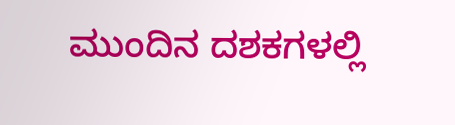ಮುಂದಿನ ದಶಕಗಳಲ್ಲಿ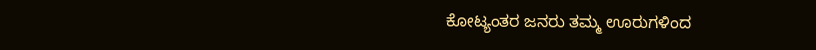ಕೋಟ್ಯಂತರ ಜನರು ತಮ್ಮ ಊರುಗಳಿಂದ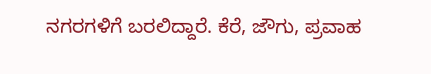ನಗರಗಳಿಗೆ ಬರಲಿದ್ದಾರೆ. ಕೆರೆ, ಜೌಗು, ಪ್ರವಾಹ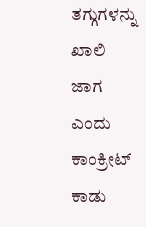ತಗ್ಗುಗಳನ್ನು ಖಾಲಿ ಜಾಗ ಎಂದು ಕಾಂಕ್ರೀಟ್ ಕಾಡು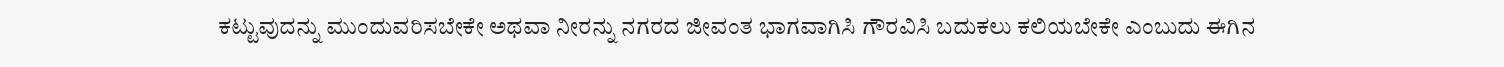ಕಟ್ಟುವುದನ್ನು ಮುಂದುವರಿಸಬೇಕೇ ಅಥವಾ ನೀರನ್ನು ನಗರದ ಜೀವಂತ ಭಾಗವಾಗಿಸಿ ಗೌರವಿಸಿ ಬದುಕಲು ಕಲಿಯಬೇಕೇ ಎಂಬುದು ಈಗಿನ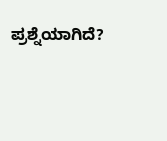ಪ್ರಶ್ನೆಯಾಗಿದೆ?